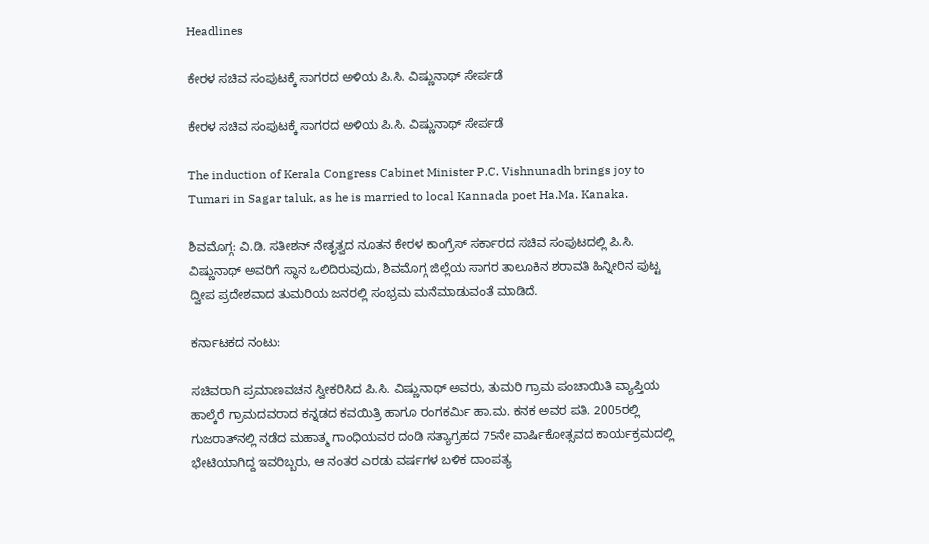Headlines

ಕೇರಳ ಸಚಿವ ಸಂಪುಟಕ್ಕೆ ಸಾಗರದ ಅಳಿಯ ಪಿ.ಸಿ. ವಿಷ್ಣುನಾಥ್ ಸೇರ್ಪಡೆ

ಕೇರಳ ಸಚಿವ ಸಂಪುಟಕ್ಕೆ ಸಾಗರದ ಅಳಿಯ ಪಿ.ಸಿ. ವಿಷ್ಣುನಾಥ್ ಸೇರ್ಪಡೆ

The induction of Kerala Congress Cabinet Minister P.C. Vishnunadh brings joy to Tumari in Sagar taluk, as he is married to local Kannada poet Ha.Ma. Kanaka.

ಶಿವಮೊಗ್ಗ: ವಿ.ಡಿ. ಸತೀಶನ್ ನೇತೃತ್ವದ ನೂತನ ಕೇರಳ ಕಾಂಗ್ರೆಸ್ ಸರ್ಕಾರದ ಸಚಿವ ಸಂಪುಟದಲ್ಲಿ ಪಿ.ಸಿ. ವಿಷ್ಣುನಾಥ್ ಅವರಿಗೆ ಸ್ಥಾನ ಒಲಿದಿರುವುದು, ಶಿವಮೊಗ್ಗ ಜಿಲ್ಲೆಯ ಸಾಗರ ತಾಲೂಕಿನ ಶರಾವತಿ ಹಿನ್ನೀರಿನ ಪುಟ್ಟ ದ್ವೀಪ ಪ್ರದೇಶವಾದ ತುಮರಿಯ ಜನರಲ್ಲಿ ಸಂಭ್ರಮ ಮನೆಮಾಡುವಂತೆ ಮಾಡಿದೆ.

ಕರ್ನಾಟಕದ ನಂಟು:

ಸಚಿವರಾಗಿ ಪ್ರಮಾಣವಚನ ಸ್ವೀಕರಿಸಿದ ಪಿ.ಸಿ. ವಿಷ್ಣುನಾಥ್ ಅವರು, ತುಮರಿ ಗ್ರಾಮ ಪಂಚಾಯಿತಿ ವ್ಯಾಪ್ತಿಯ ಹಾಲ್ಕೆರೆ ಗ್ರಾಮದವರಾದ ಕನ್ನಡದ ಕವಯಿತ್ರಿ ಹಾಗೂ ರಂಗಕರ್ಮಿ ಹಾ.ಮ. ಕನಕ ಅವರ ಪತಿ. 2005ರಲ್ಲಿ ಗುಜರಾತ್‌ನಲ್ಲಿ ನಡೆದ ಮಹಾತ್ಮ ಗಾಂಧಿಯವರ ದಂಡಿ ಸತ್ಯಾಗ್ರಹದ 75ನೇ ವಾರ್ಷಿಕೋತ್ಸವದ ಕಾರ್ಯಕ್ರಮದಲ್ಲಿ ಭೇಟಿಯಾಗಿದ್ದ ಇವರಿಬ್ಬರು, ಆ ನಂತರ ಎರಡು ವರ್ಷಗಳ ಬಳಿಕ ದಾಂಪತ್ಯ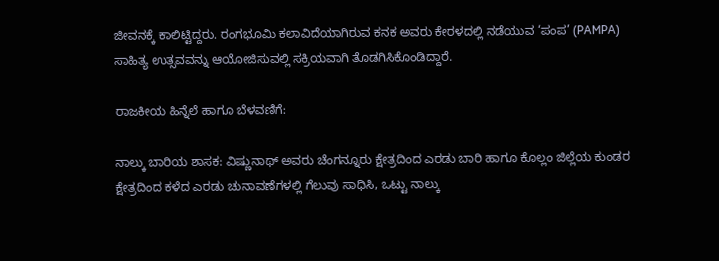ಜೀವನಕ್ಕೆ ಕಾಲಿಟ್ಟಿದ್ದರು. ರಂಗಭೂಮಿ ಕಲಾವಿದೆಯಾಗಿರುವ ಕನಕ ಅವರು ಕೇರಳದಲ್ಲಿ ನಡೆಯುವ ‘ಪಂಪ’ (PAMPA) ಸಾಹಿತ್ಯ ಉತ್ಸವವನ್ನು ಆಯೋಜಿಸುವಲ್ಲಿ ಸಕ್ರಿಯವಾಗಿ ತೊಡಗಿಸಿಕೊಂಡಿದ್ದಾರೆ.

ರಾಜಕೀಯ ಹಿನ್ನೆಲೆ ಹಾಗೂ ಬೆಳವಣಿಗೆ:

ನಾಲ್ಕು ಬಾರಿಯ ಶಾಸಕ: ವಿಷ್ಣುನಾಥ್ ಅವರು ಚೆಂಗನ್ನೂರು ಕ್ಷೇತ್ರದಿಂದ ಎರಡು ಬಾರಿ ಹಾಗೂ ಕೊಲ್ಲಂ ಜಿಲ್ಲೆಯ ಕುಂಡರ ಕ್ಷೇತ್ರದಿಂದ ಕಳೆದ ಎರಡು ಚುನಾವಣೆಗಳಲ್ಲಿ ಗೆಲುವು ಸಾಧಿಸಿ, ಒಟ್ಟು ನಾಲ್ಕು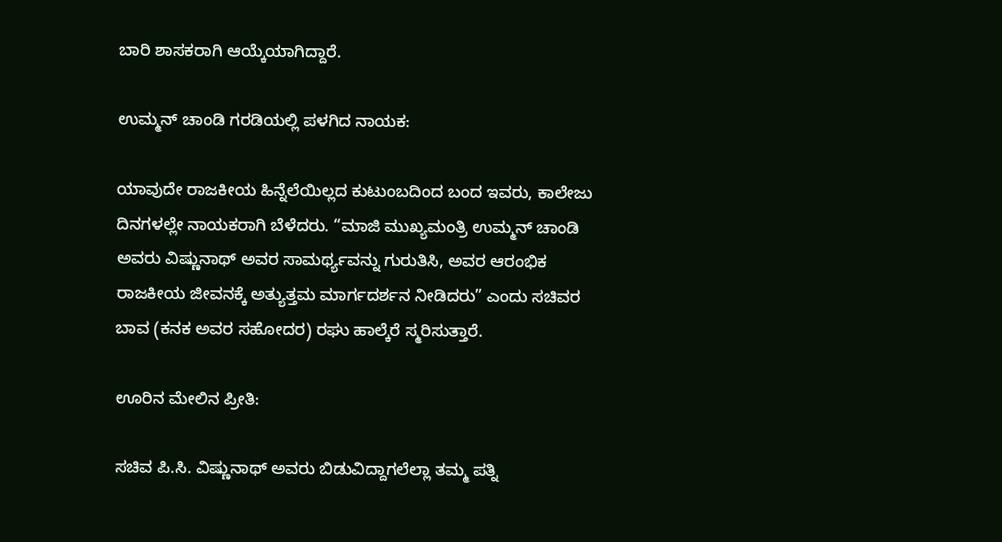ಬಾರಿ ಶಾಸಕರಾಗಿ ಆಯ್ಕೆಯಾಗಿದ್ದಾರೆ.

ಉಮ್ಮನ್ ಚಾಂಡಿ ಗರಡಿಯಲ್ಲಿ ಪಳಗಿದ ನಾಯಕ:

ಯಾವುದೇ ರಾಜಕೀಯ ಹಿನ್ನೆಲೆಯಿಲ್ಲದ ಕುಟುಂಬದಿಂದ ಬಂದ ಇವರು, ಕಾಲೇಜು ದಿನಗಳಲ್ಲೇ ನಾಯಕರಾಗಿ ಬೆಳೆದರು. “ಮಾಜಿ ಮುಖ್ಯಮಂತ್ರಿ ಉಮ್ಮನ್ ಚಾಂಡಿ ಅವರು ವಿಷ್ಣುನಾಥ್ ಅವರ ಸಾಮರ್ಥ್ಯವನ್ನು ಗುರುತಿಸಿ, ಅವರ ಆರಂಭಿಕ ರಾಜಕೀಯ ಜೀವನಕ್ಕೆ ಅತ್ಯುತ್ತಮ ಮಾರ್ಗದರ್ಶನ ನೀಡಿದರು” ಎಂದು ಸಚಿವರ ಬಾವ (ಕನಕ ಅವರ ಸಹೋದರ) ರಘು ಹಾಲ್ಕೆರೆ ಸ್ಮರಿಸುತ್ತಾರೆ.

ಊರಿನ ಮೇಲಿನ ಪ್ರೀತಿ:

ಸಚಿವ ಪಿ.ಸಿ. ವಿಷ್ಣುನಾಥ್ ಅವರು ಬಿಡುವಿದ್ದಾಗಲೆಲ್ಲಾ ತಮ್ಮ ಪತ್ನಿ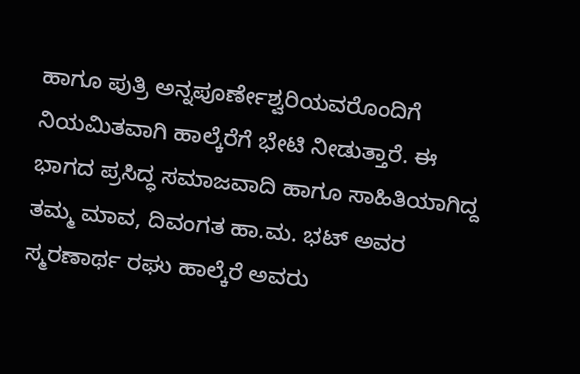ಹಾಗೂ ಪುತ್ರಿ ಅನ್ನಪೂರ್ಣೇಶ್ವರಿಯವರೊಂದಿಗೆ ನಿಯಮಿತವಾಗಿ ಹಾಲ್ಕೆರೆಗೆ ಭೇಟಿ ನೀಡುತ್ತಾರೆ. ಈ ಭಾಗದ ಪ್ರಸಿದ್ಧ ಸಮಾಜವಾದಿ ಹಾಗೂ ಸಾಹಿತಿಯಾಗಿದ್ದ ತಮ್ಮ ಮಾವ, ದಿವಂಗತ ಹಾ.ಮ. ಭಟ್ ಅವರ ಸ್ಮರಣಾರ್ಥ ರಘು ಹಾಲ್ಕೆರೆ ಅವರು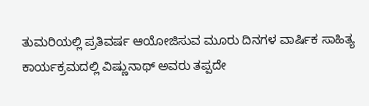ತುಮರಿಯಲ್ಲಿ ಪ್ರತಿವರ್ಷ ಆಯೋಜಿಸುವ ಮೂರು ದಿನಗಳ ವಾರ್ಷಿಕ ಸಾಹಿತ್ಯ ಕಾರ್ಯಕ್ರಮದಲ್ಲಿ ವಿಷ್ಣುನಾಥ್ ಅವರು ತಪ್ಪದೇ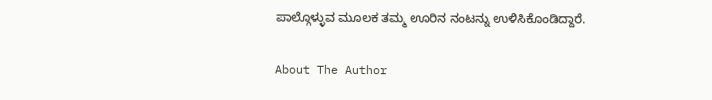ಪಾಲ್ಗೊಳ್ಳುವ ಮೂಲಕ ತಮ್ಮ ಊರಿನ ನಂಟನ್ನು ಉಳಿಸಿಕೊಂಡಿದ್ದಾರೆ.

About The Author